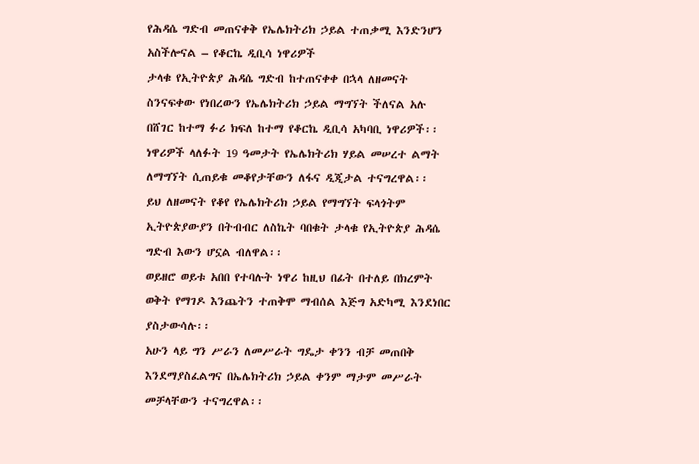የሕዳሴ ግድብ መጠናቀቅ የኤሌክትሪክ ኃይል ተጠቃሚ እንድንሆን አስችሎናል – የቆርኬ ዲቢሳ ነዋሪዎች
ታላቁ የኢትዮጵያ ሕዳሴ ግድብ ከተጠናቀቀ በኋላ ለዘመናት ስንናፍቀው የነበረውን የኤሌክትሪክ ኃይል ማግኘት ችለናል አሉ በሸገር ከተማ ፉሪ ክፍለ ከተማ የቆርኬ ዲቢሳ አካባቢ ነዋሪዎች፡፡
ነዋሪዎች ላለፉት 19 ዓመታት የኤሌክትሪክ ሃይል መሠረተ ልማት ለማግኘት ሲጠይቁ መቆየታቸውን ለፋና ዲጂታል ተናግረዋል፡፡
ይህ ለዘመናት የቆየ የኤሌክትሪክ ኃይል የማግኘት ፍላጎትም ኢትዮጵያውያን በትብብር ለስኬት ባበቁት ታላቁ የኢትዮጵያ ሕዳሴ ግድብ እውን ሆኗል ብለዋል፡፡
ወይዘሮ ወይቱ አበበ የተባሉት ነዋሪ ከዚህ በፊት በተለይ በክረምት ወቅት የማገዶ እንጨትን ተጠቅሞ ማብሰል እጅግ አድካሚ እንደነበር ያስታውሳሉ፡፡
አሁን ላይ ግን ሥራን ለመሥራት ግዴታ ቀንን ብቻ መጠበቅ እንደማያስፈልግና በኤሌክትሪክ ኃይል ቀንም ማታም መሥራት መቻላቸውን ተናግረዋል፡፡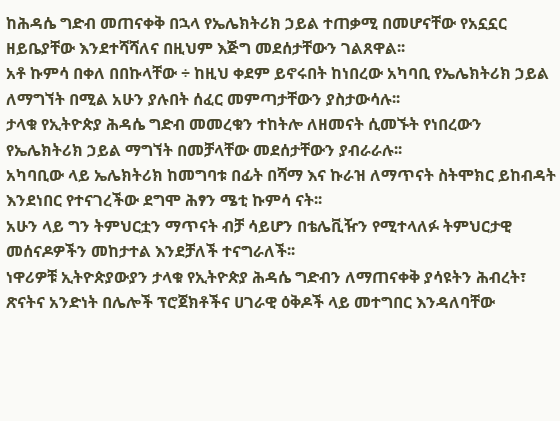ከሕዳሴ ግድብ መጠናቀቅ በኋላ የኤሌክትሪክ ኃይል ተጠቃሚ በመሆናቸው የአኗኗር ዘይቤያቸው እንደተሻሻለና በዚህም እጅግ መደሰታቸውን ገልጸዋል፡፡
አቶ ኩምሳ በቀለ በበኩላቸው ÷ ከዚህ ቀደም ይኖሩበት ከነበረው አካባቢ የኤሌክትሪክ ኃይል ለማግኘት በሚል አሁን ያሉበት ሰፈር መምጣታቸውን ያስታውሳሉ፡፡
ታላቁ የኢትዮጵያ ሕዳሴ ግድብ መመረቁን ተከትሎ ለዘመናት ሲመኙት የነበረውን የኤሌክትሪክ ኃይል ማግኘት በመቻላቸው መደሰታቸውን ያብራራሉ፡፡
አካባቢው ላይ ኤሌክትሪክ ከመግባቱ በፊት በሻማ እና ኩራዝ ለማጥናት ስትሞክር ይከብዳት እንደነበር የተናገረችው ደግሞ ሕፃን ሜቲ ኩምሳ ናት፡፡
አሁን ላይ ግን ትምህርቷን ማጥናት ብቻ ሳይሆን በቴሌቪዥን የሚተላለፉ ትምህርታዊ መሰናዶዎችን መከታተል እንደቻለች ተናግራለች፡፡
ነዋሪዎቹ ኢትዮጵያውያን ታላቁ የኢትዮጵያ ሕዳሴ ግድብን ለማጠናቀቅ ያሳዩትን ሕብረት፣ ጽናትና አንድነት በሌሎች ፕሮጀክቶችና ሀገራዊ ዕቅዶች ላይ መተግበር እንዳለባቸው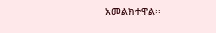አመልክተዋል፡፡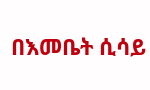በእመቤት ሲሳይ